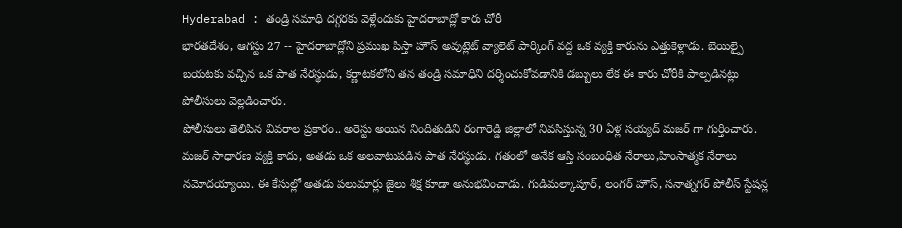Hyderabad : తండ్రి సమాధి దగ్గరకు వెళ్లేందుకు హైదరాబాద్లో కారు చోరీ
భారతదేశం, ఆగస్టు 27 -- హైదరాబాద్లోని ప్రముఖ పిస్తా హౌస్ అవుట్లెట్ వ్యాలెట్ పార్కింగ్ వద్ద ఒక వ్యక్తి కారును ఎత్తుకెళ్లాడు. బెయిల్పై బయటకు వచ్చిన ఒక పాత నేరస్థుడు, కర్ణాటకలోని తన తండ్రి సమాధిని దర్శించుకోవడానికి డబ్బులు లేక ఈ కారు చోరీకి పాల్పడినట్లు పోలీసులు వెల్లడించారు.
పోలీసులు తెలిపిన వివరాల ప్రకారం.. అరెస్టు అయిన నిందితుడిని రంగారెడ్డి జిల్లాలో నివసిస్తున్న 30 ఏళ్ల సయ్యద్ మజర్ గా గుర్తించారు. మజర్ సాధారణ వ్యక్తి కాదు, అతడు ఒక అలవాటుపడిన పాత నేరస్థుడు. గతంలో అనేక ఆస్తి సంబంధిత నేరాలు,హింసాత్మక నేరాలు నమోదయ్యాయి. ఈ కేసుల్లో అతడు పలుమార్లు జైలు శిక్ష కూడా అనుభవించాడు. గుడిమల్కాపూర్, లంగర్ హౌస్, సనాత్నగర్ పోలీస్ స్టేషన్ల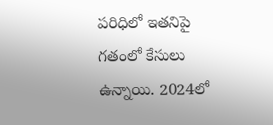పరిధిలో ఇతనిపై గతంలో కేసులు ఉన్నాయి. 2024లో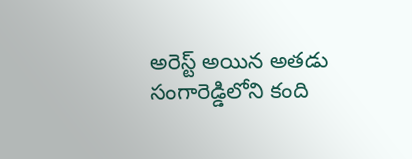అరెస్ట్ అయిన అతడు సంగారెడ్డిలోని కంది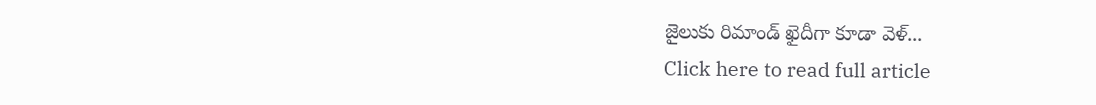జైలుకు రిమాండ్ ఖైదీగా కూడా వెళ్...
Click here to read full article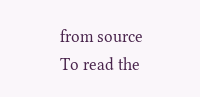from source
To read the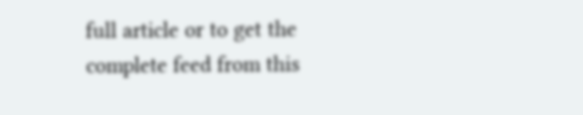full article or to get the complete feed from this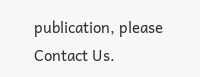publication, please
Contact Us.